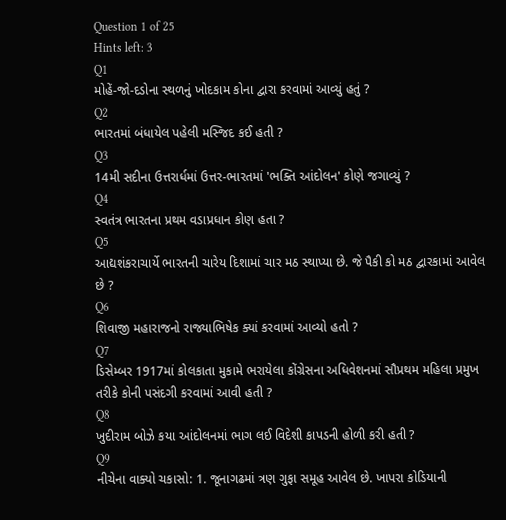Question 1 of 25
Hints left: 3
Q1
મોહેં-જો-દડોના સ્થળનું ખોદકામ કોના દ્વારા કરવામાં આવ્યું હતું ?
Q2
ભારતમાં બંધાયેલ પહેલી મસ્જિદ કઈ હતી ?
Q3
14મી સદીના ઉત્તરાર્ધમાં ઉત્તર-ભારતમાં 'ભક્તિ આંદોલન' કોણે જગાવ્યું ?
Q4
સ્વતંત્ર ભારતના પ્રથમ વડાપ્રધાન કોણ હતા ?
Q5
આદ્યશંકરાચાર્યે ભારતની ચારેય દિશામાં ચાર મઠ સ્થાપ્યા છે. જે પૈકી કો મઠ દ્વારકામાં આવેલ છે ?
Q6
શિવાજી મહારાજનો રાજ્યાભિષેક ક્યાં કરવામાં આવ્યો હતો ?
Q7
ડિસેમ્બર 1917માં કોલકાતા મુકામે ભરાયેલા કોંગ્રેસના અધિવેશનમાં સૌપ્રથમ મહિલા પ્રમુખ તરીકે કોની પસંદગી કરવામાં આવી હતી ?
Q8
ખુદીરામ બોઝે કયા આંદોલનમાં ભાગ લઈ વિદેશી કાપડની હોળી કરી હતી ?
Q9
નીચેના વાક્યો ચકાસો: 1. જૂનાગઢમાં ત્રણ ગુફા સમૂહ આવેલ છે. ખાપરા કોડિયાની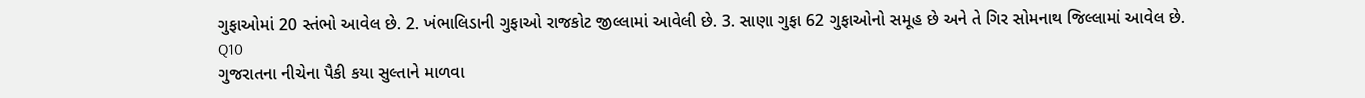ગુફાઓમાં 20 સ્તંભો આવેલ છે. 2. ખંભાલિડાની ગુફાઓ રાજકોટ જીલ્લામાં આવેલી છે. 3. સાણા ગુફા 62 ગુફાઓનો સમૂહ છે અને તે ગિર સોમનાથ જિલ્લામાં આવેલ છે.
Q10
ગુજરાતના નીચેના પૈકી કયા સુલ્તાને માળવા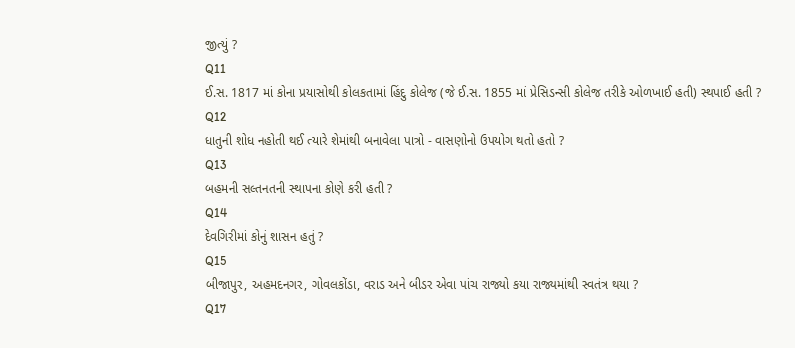જીત્યું ?
Q11
ઈ.સ. 1817 માં કોના પ્રયાસોથી કોલકતામાં હિંદુ કોલેજ (જે ઈ.સ. 1855 માં પ્રેસિડન્સી કોલેજ તરીકે ઓળખાઈ હતી) સ્થપાઈ હતી ?
Q12
ધાતુની શોધ નહોતી થઈ ત્યારે શેમાંથી બનાવેલા પાત્રો - વાસણોનો ઉપયોગ થતો હતો ?
Q13
બહમની સલ્તનતની સ્થાપના કોણે કરી હતી ?
Q14
દેવગિરીમાં કોનું શાસન હતું ?
Q15
બીજાપુર, અહમદનગર, ગોવલકોંડા, વરાડ અને બીડર એવા પાંચ રાજ્યો કયા રાજ્યમાંથી સ્વતંત્ર થયા ?
Q17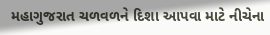મહાગુજરાત ચળવળને દિશા આપવા માટે નીચેના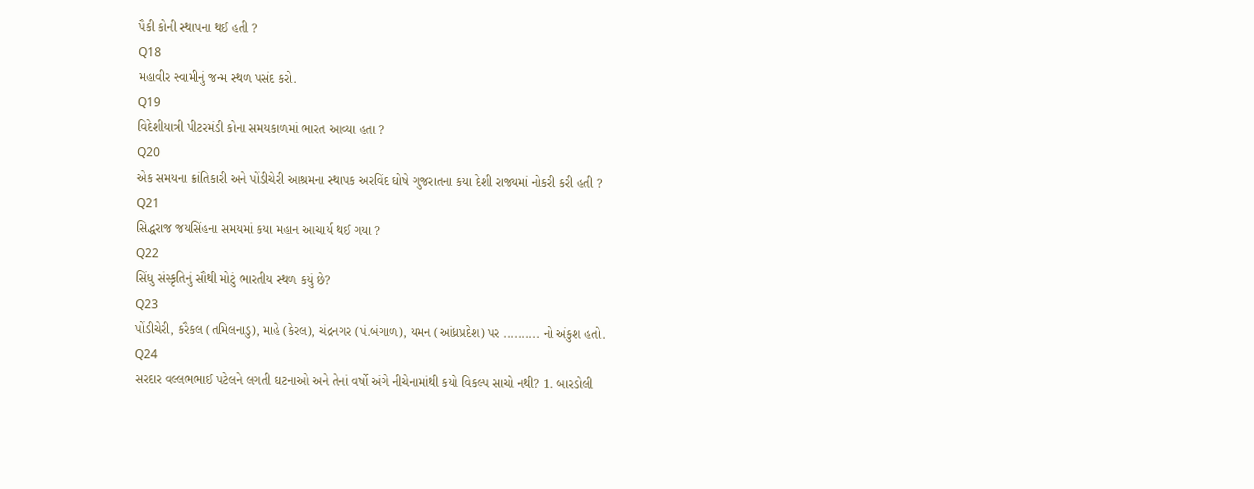પૈકી કોની સ્થાપના થઈ હતી ?
Q18
મહાવીર સ્વામીનું જન્મ સ્થળ પસંદ કરો.
Q19
વિદેશીયાત્રી પીટરમંડી કોના સમયકાળમાં ભારત આવ્યા હતા ?
Q20
એક સમયના ક્રાંતિકારી અને પોંડીચેરી આશ્રમના સ્થાપક અરવિંદ ઘોષે ગુજરાતના કયા દેશી રાજ્યમાં નોકરી કરી હતી ?
Q21
સિદ્ધરાજ જયસિંહના સમયમાં કયા મહાન આચાર્ય થઈ ગયા ?
Q22
સિંધુ સંસ્કૃતિનું સૌથી મોટું ભારતીય સ્થળ કયું છે?
Q23
પોંડીચેરી, કરૈકલ (તમિલનાડુ), માહે (કેરલ), ચંદ્રનગર (પં.બંગાળ), યમન (આંધ્રપ્રદેશ) પર .......... નો અંકુશ હતો.
Q24
સરદાર વલ્લભભાઈ પટેલને લગતી ઘટનાઓ અને તેનાં વર્ષો અંગે નીચેનામાંથી કયો વિકલ્પ સાચો નથી? 1. બારડોલી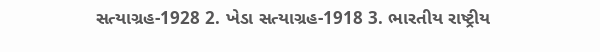સત્યાગ્રહ-1928 2. ખેડા સત્યાગ્રહ-1918 3. ભારતીય રાષ્ટ્રીય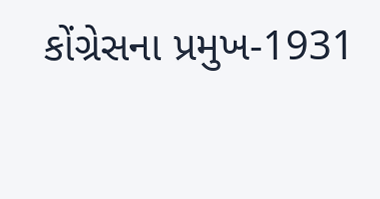કોંગ્રેસના પ્રમુખ-1931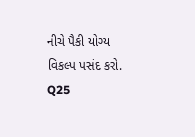નીચે પૈકી યોગ્ય વિકલ્પ પસંદ કરો.
Q25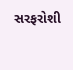સરફરોશી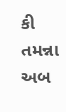કી તમન્ના અબ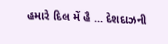હમારે દિલ મેં હૈ ... દેશદાઝની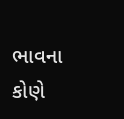ભાવના કોણે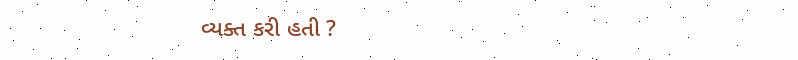વ્યક્ત કરી હતી ?